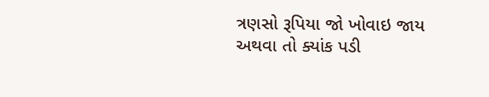ત્રણસો રૂપિયા જો ખોવાઇ જાય અથવા તો ક્યાંક પડી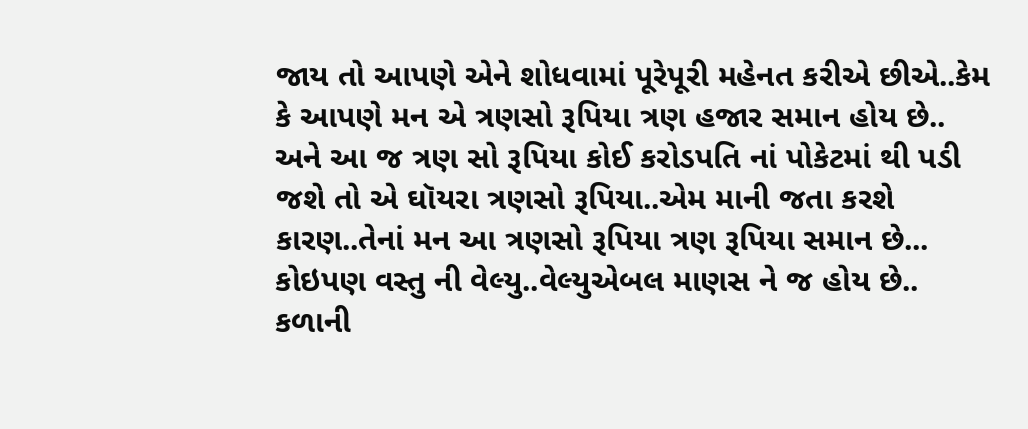જાય તો આપણે એને શોધવામાં પૂરેપૂરી મહેનત કરીએ છીએ..કેમ કે આપણે મન એ ત્રણસો રૂપિયા ત્રણ હજાર સમાન હોય છે.. અને આ જ ત્રણ સો રૂપિયા કોઈ કરોડપતિ નાં પોકેટમાં થી પડી જશે તો એ ઘૉયરા ત્રણસો રૂપિયા..એમ માની જતા કરશે કારણ..તેનાં મન આ ત્રણસો રૂપિયા ત્રણ રૂપિયા સમાન છે...
કોઇપણ વસ્તુ ની વેલ્યુ..વેલ્યુએબલ માણસ ને જ હોય છે.. કળાની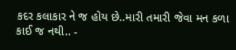કદર કલાકાર ને જ હોય છે..મારી તમારી જેવા મન કળા કાઈ જ નથી.. -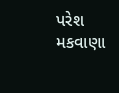પરેશ મકવાણા